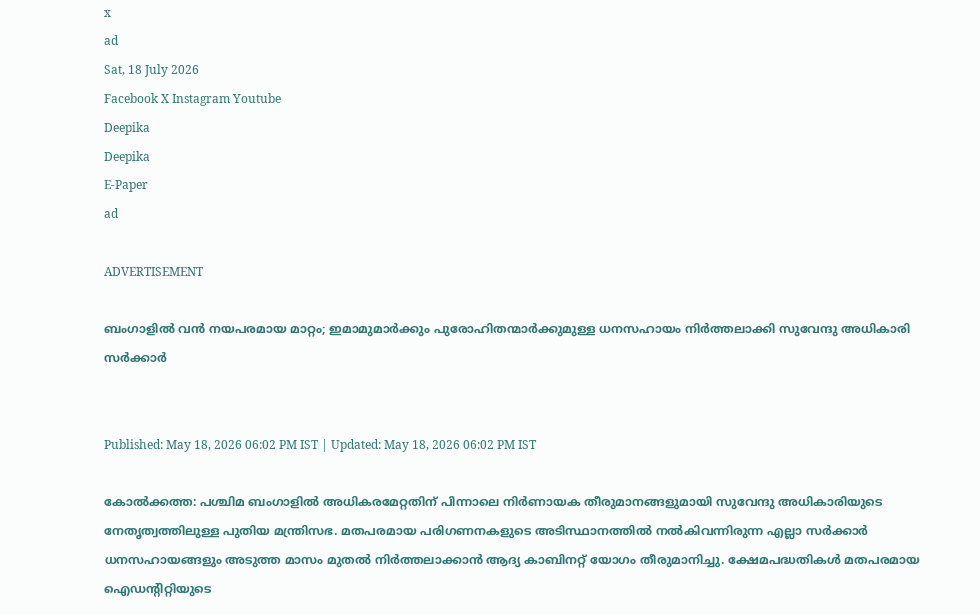x
ad
Sat, 18 July 2026
Facebook X Instagram Youtube
Deepika
Deepika
E-Paper
ad

ADVERTISEMENT

ബംഗാളിൽ വൻ നയപരമായ മാറ്റം; ഇമാമുമാർക്കും പുരോഹിതന്മാർക്കുമുള്ള ധനസഹായം നിർത്തലാക്കി സുവേന്ദു അധികാരി സർക്കാർ


Published: May 18, 2026 06:02 PM IST | Updated: May 18, 2026 06:02 PM IST

കോൽക്കത്ത: പശ്ചിമ ബംഗാളിൽ അധികരമേറ്റതിന് പിന്നാലെ നിർണായക തീരുമാനങ്ങളുമായി സുവേന്ദു അധികാരിയുടെ നേതൃത്വത്തിലുള്ള പുതിയ മന്ത്രിസഭ. മതപരമായ പരിഗണനകളുടെ അടിസ്ഥാനത്തിൽ നൽകിവന്നിരുന്ന എല്ലാ സർക്കാർ ധനസഹായങ്ങളും അടുത്ത മാസം മുതൽ നിർത്തലാക്കാൻ ആദ്യ കാബിനറ്റ് യോഗം തീരുമാനിച്ചു. ക്ഷേമപദ്ധതികൾ മതപരമായ ഐഡന്‍റിറ്റിയുടെ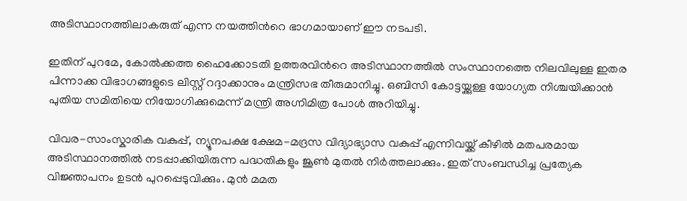അടിസ്ഥാനത്തിലാകരുത് എന്ന നയത്തിന്‍റെ ഭാഗമായാണ് ഈ നടപടി.

ഇതിന് പുറമേ, കോൽക്കത്ത ഹൈക്കോടതി ഉത്തരവിന്‍റെ അടിസ്ഥാനത്തിൽ സംസ്ഥാനത്തെ നിലവിലുള്ള ഇതര പിന്നാക്ക വിഭാഗങ്ങളുടെ ലിസ്റ്റ് റദ്ദാക്കാനും മന്ത്രിസഭ തീരുമാനിച്ചു. ഒബിസി കോട്ടയ്ക്കുള്ള യോഗ്യത നിശ്ചയിക്കാൻ പുതിയ സമിതിയെ നിയോഗിക്കുമെന്ന് മന്ത്രി അഗ്നിമിത്ര പോൾ അറിയിച്ചു.

വിവര-സാംസ്കാരിക വകുപ്പ്, ന്യൂനപക്ഷ ക്ഷേമ-മദ്രസ വിദ്യാഭ്യാസ വകുപ്പ് എന്നിവയ്ക്ക് കീഴിൽ മതപരമായ അടിസ്ഥാനത്തിൽ നടപ്പാക്കിയിരുന്ന പദ്ധതികളും ജൂൺ മുതൽ നിർത്തലാക്കും. ഇത് സംബന്ധിച്ച പ്രത്യേക വിജ്ഞാപനം ഉടൻ പുറപ്പെടുവിക്കും. മുൻ മമത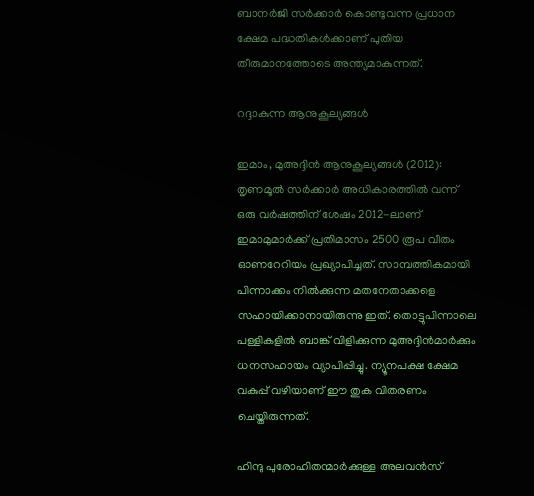ബാനർജി സർക്കാർ കൊണ്ടുവന്ന പ്രധാന ക്ഷേമ പദ്ധതികൾക്കാണ് പുതിയ തീരുമാനത്തോടെ അന്ത്യമാകുന്നത്.

റദ്ദാകുന്ന ആനുകൂല്യങ്ങൾ

ഇമാം, മുഅദ്ദിൻ ആനുകൂല്യങ്ങൾ (2012): തൃണമൂൽ സർക്കാർ അധികാരത്തിൽ വന്ന് ഒരു വർഷത്തിന് ശേഷം 2012-ലാണ് ഇമാമുമാർക്ക് പ്രതിമാസം 2500 രൂപ വീതം ഓണറേറിയം പ്രഖ്യാപിച്ചത്. സാമ്പത്തികമായി പിന്നാക്കം നിൽക്കുന്ന മതനേതാക്കളെ സഹായിക്കാനായിരുന്നു ഇത്. തൊട്ടുപിന്നാലെ പള്ളികളിൽ ബാങ്ക് വിളിക്കുന്ന മുഅദ്ദിൻമാർക്കും ധനസഹായം വ്യാപിപ്പിച്ചു. ന്യൂനപക്ഷ ക്ഷേമ വകുപ്പ് വഴിയാണ് ഈ തുക വിതരണം ചെയ്തിരുന്നത്.

ഹിന്ദു പുരോഹിതന്മാർക്കുള്ള അലവൻസ്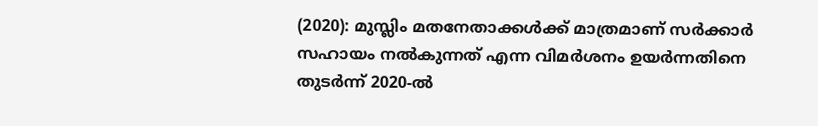(2020): മുസ്ലിം മതനേതാക്കൾക്ക് മാത്രമാണ് സർക്കാർ സഹായം നൽകുന്നത് എന്ന വിമർശനം ഉയർന്നതിനെ തുടർന്ന് 2020-ൽ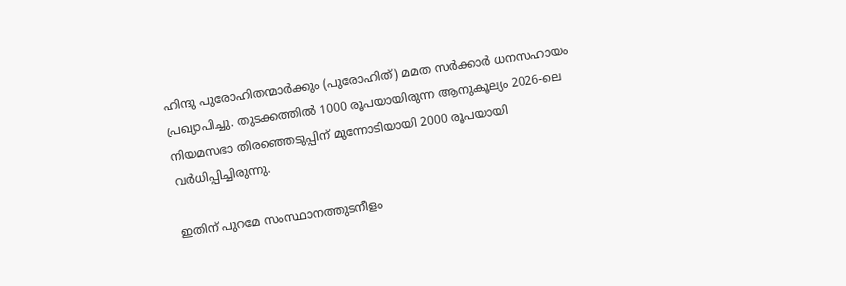ഹിന്ദു പുരോഹിതന്മാർക്കും (പുരോഹിത്) മമത സർക്കാർ ധനസഹായം പ്രഖ്യാപിച്ചു. തുടക്കത്തിൽ 1000 രൂപയായിരുന്ന ആനുകൂല്യം 2026-ലെ നിയമസഭാ തിരഞ്ഞെടുപ്പിന് മുന്നോടിയായി 2000 രൂപയായി വർധിപ്പിച്ചിരുന്നു.

ഇതിന് പുറമേ സംസ്ഥാനത്തുടനീളം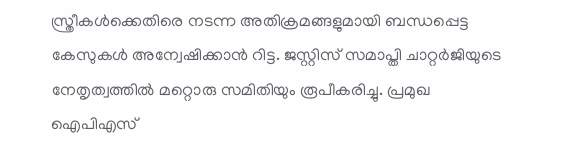സ്ത്രീകൾക്കെതിരെ നടന്ന അതിക്രമങ്ങളുമായി ബന്ധപ്പെട്ട കേസുകൾ അന്വേഷിക്കാൻ റിട്ട. ജസ്റ്റിസ് സമാപ്തി ചാറ്റർജിയുടെ നേതൃത്വത്തിൽ മറ്റൊരു സമിതിയും രൂപീകരിച്ചു. പ്രമുഖ ഐപിഎസ്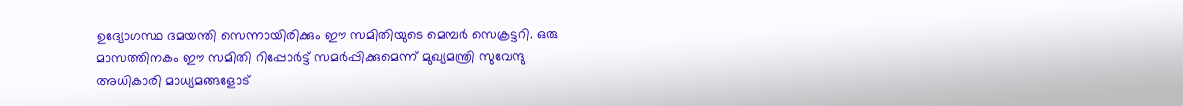ഉദ്യോഗസ്ഥ ദമയന്തി സെന്നായിരിക്കും ഈ സമിതിയുടെ മെമ്പർ സെക്രട്ടറി. ഒരു മാസത്തിനകം ഈ സമിതി റിപ്പോർട്ട് സമർപ്പിക്കുമെന്ന് മുഖ്യമന്ത്രി സുവേന്ദു അധികാരി മാധ്യമങ്ങളോട്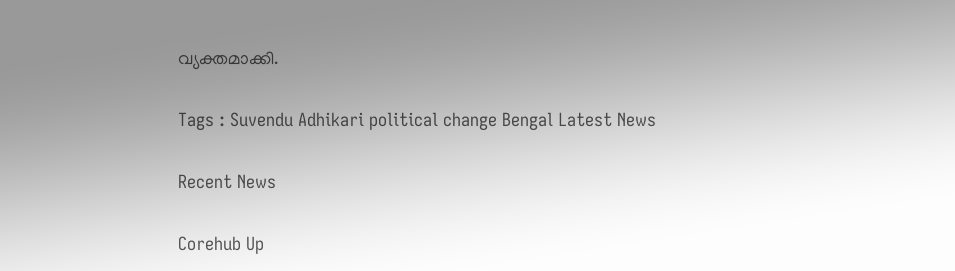വ്യക്തമാക്കി.

Tags : Suvendu Adhikari political change Bengal Latest News

Recent News

Corehub Up